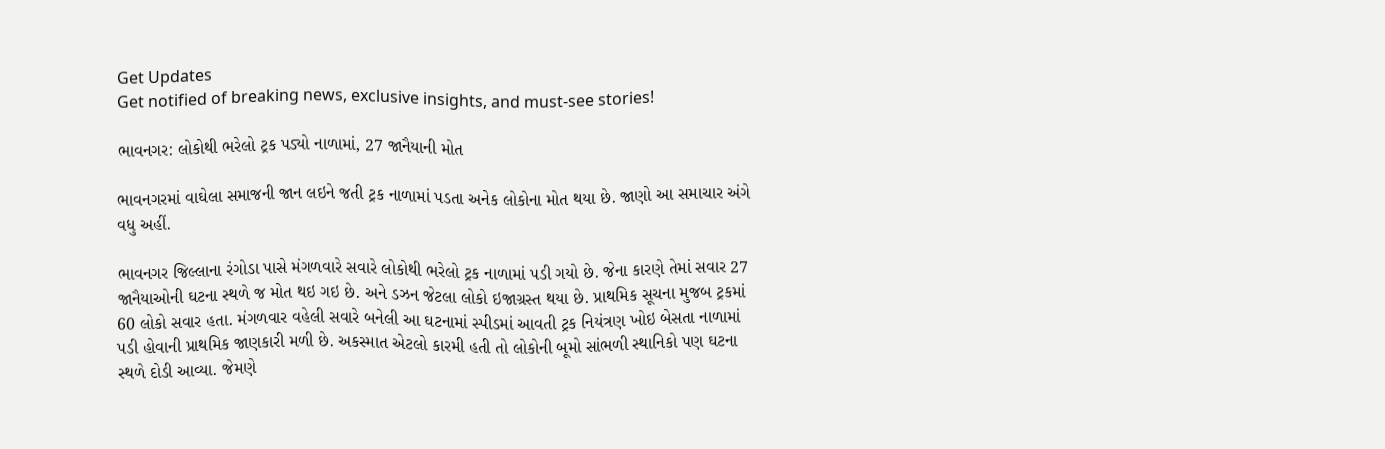Get Updates
Get notified of breaking news, exclusive insights, and must-see stories!

ભાવનગર: લોકોથી ભરેલો ટ્રક પડ્યો નાળામાં, 27 જાનૈયાની મોત

ભાવનગરમાં વાઘેલા સમાજની જાન લઇને જતી ટ્રક નાળામાં પડતા અનેક લોકોના મોત થયા છે. જાણો આ સમાચાર અંગે વધુ અહીં.

ભાવનગર જિલ્લાના રંગોડા પાસે મંગળવારે સવારે લોકોથી ભરેલો ટ્રક નાળામાં પડી ગયો છે. જેના કારણે તેમાં સવાર 27 જાનૈયાઓની ઘટના સ્થળે જ મોત થઇ ગઇ છે. અને ડઝન જેટલા લોકો ઇજાગ્રસ્ત થયા છે. પ્રાથમિક સૂચના મુજબ ટ્રકમાં 60 લોકો સવાર હતા. મંગળવાર વહેલી સવારે બનેલી આ ઘટનામાં સ્પીડમાં આવતી ટ્રક નિયંત્રણ ખોઇ બેસતા નાળામાં પડી હોવાની પ્રાથમિક જાણકારી મળી છે. અકસ્માત એટલો કારમી હતી તો લોકોની બૂમો સાંભળી સ્થાનિકો પણ ઘટના સ્થળે દોડી આવ્યા. જેમણે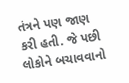તંત્રને પણ જાણ કરી હતી. જે પછી લોકોને બચાવવાનો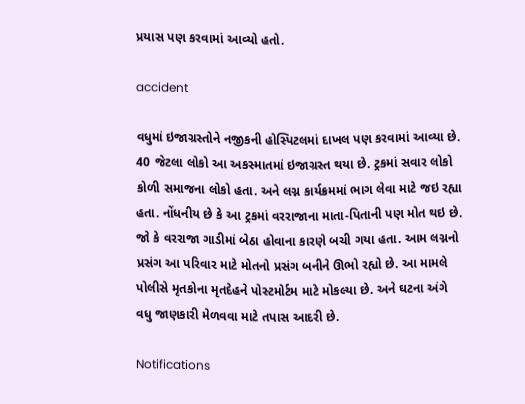પ્રયાસ પણ કરવામાં આવ્યો હતો.

accident

વધુમાં ઇજાગ્રસ્તોને નજીકની હોસ્પિટલમાં દાખલ પણ કરવામાં આવ્યા છે. 40 જેટલા લોકો આ અકસ્માતમાં ઇજાગ્રસ્ત થયા છે. ટ્રકમાં સવાર લોકો કોળી સમાજના લોકો હતા. અને લગ્ન કાર્યક્રમમાં ભાગ લેવા માટે જઇ રહ્યા હતા. નોંધનીય છે કે આ ટ્રકમાં વરરાજાના માતા-પિતાની પણ મોત થઇ છે. જો કે વરરાજા ગાડીમાં બેઠા હોવાના કારણે બચી ગયા હતા. આમ લગ્નનો પ્રસંગ આ પરિવાર માટે મોતનો પ્રસંગ બનીને ઊભો રહ્યો છે. આ મામલે પોલીસે મૃતકોના મૃતદેહને પોસ્ટમોર્ટમ માટે મોકલ્યા છે. અને ઘટના અંગે વધુ જાણકારી મેળવવા માટે તપાસ આદરી છે.

Notifications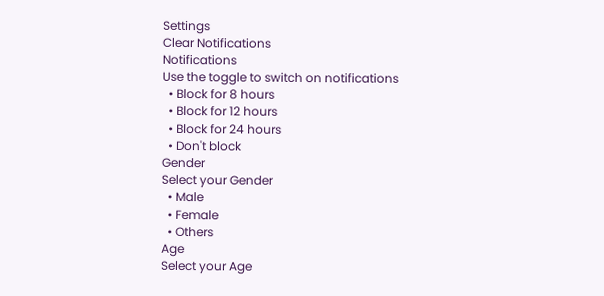Settings
Clear Notifications
Notifications
Use the toggle to switch on notifications
  • Block for 8 hours
  • Block for 12 hours
  • Block for 24 hours
  • Don't block
Gender
Select your Gender
  • Male
  • Female
  • Others
Age
Select your Age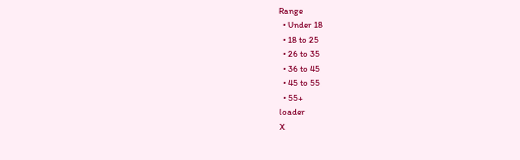Range
  • Under 18
  • 18 to 25
  • 26 to 35
  • 36 to 45
  • 45 to 55
  • 55+
loader
X